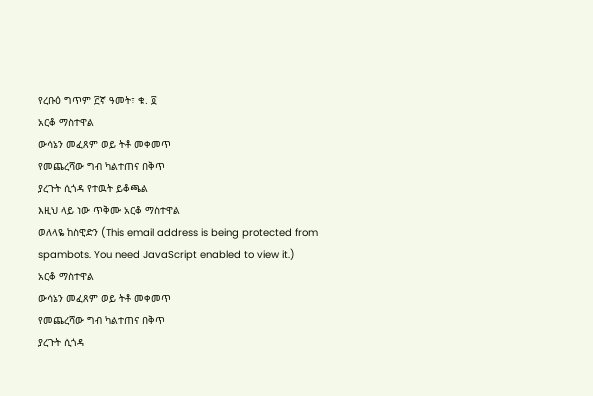የረቡዕ ግጥም ፫ኛ ዓመት፣ ቁ. ፬
አርቆ ማስተዋል
ውሳኔን መፈጸም ወይ ትቶ መቀመጥ
የመጨረሻው ግብ ካልተጠና በቅጥ
ያረጉት ሲጎዳ የተዉት ይቆጫል
እዚህ ላይ ነው ጥቅሙ አርቆ ማስተዋል
ወለላዬ ከስዊድን (This email address is being protected from spambots. You need JavaScript enabled to view it.)
አርቆ ማስተዋል
ውሳኔን መፈጸም ወይ ትቶ መቀመጥ
የመጨረሻው ግብ ካልተጠና በቅጥ
ያረጉት ሲጎዳ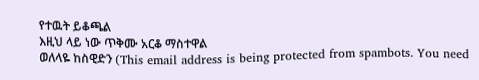የተዉት ይቆጫል
እዚህ ላይ ነው ጥቅሙ አርቆ ማስተዋል
ወለላዬ ከስዊድን (This email address is being protected from spambots. You need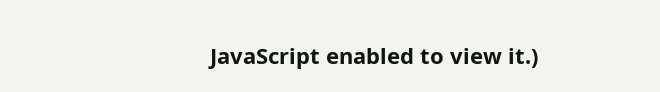JavaScript enabled to view it.)